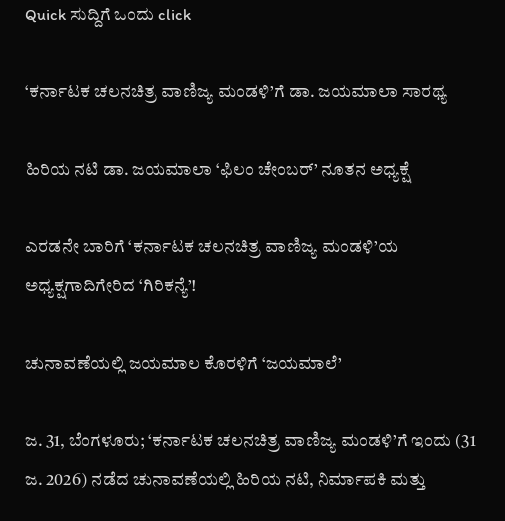Quick ಸುದ್ದಿಗೆ ಒಂದು click

‘ಕರ್ನಾಟಕ ಚಲನಚಿತ್ರ ವಾಣಿಜ್ಯ ಮಂಡಳಿ’ಗೆ ಡಾ. ಜಯಮಾಲಾ ಸಾರಥ್ಯ

ಹಿರಿಯ ನಟಿ ಡಾ. ಜಯಮಾಲಾ ‘ಫಿಲಂ ಚೇಂಬರ್‌’ ನೂತನ ಅಧ್ಯಕ್ಷೆ

ಎರಡನೇ ಬಾರಿಗೆ ‘ಕರ್ನಾಟಕ ಚಲನಚಿತ್ರ ವಾಣಿಜ್ಯ ಮಂಡಳಿ’ಯ ಅಧ್ಯಕ್ಷಗಾದಿಗೇರಿದ ‘ಗಿರಿಕನ್ಯೆ’!

ಚುನಾವಣೆಯಲ್ಲಿ ಜಯಮಾಲ ಕೊರಳಿಗೆ ‘ಜಯಮಾಲೆ’

ಜ. 31, ಬೆಂಗಳೂರು; ‘ಕರ್ನಾಟಕ ಚಲನಚಿತ್ರ ವಾಣಿಜ್ಯ ಮಂಡಳಿ’ಗೆ ಇಂದು (31 ಜ. 2026) ನಡೆದ ಚುನಾವಣೆಯಲ್ಲಿ ಹಿರಿಯ ನಟಿ, ನಿರ್ಮಾಪಕಿ ಮತ್ತು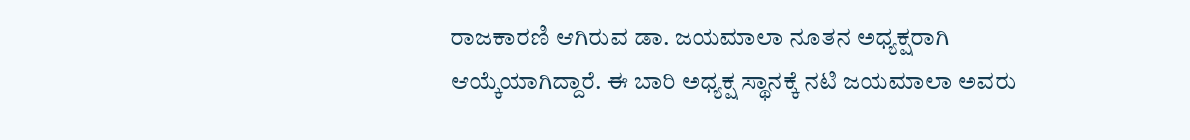ರಾಜಕಾರಣಿ ಆಗಿರುವ ಡಾ. ಜಯಮಾಲಾ ನೂತನ ಅಧ್ಯಕ್ಷರಾಗಿ ಆಯ್ಕೆಯಾಗಿದ್ದಾರೆ. ಈ ಬಾರಿ ಅಧ್ಯಕ್ಷ ಸ್ಥಾನಕ್ಕೆ ನಟಿ ಜಯಮಾಲಾ ಅವರು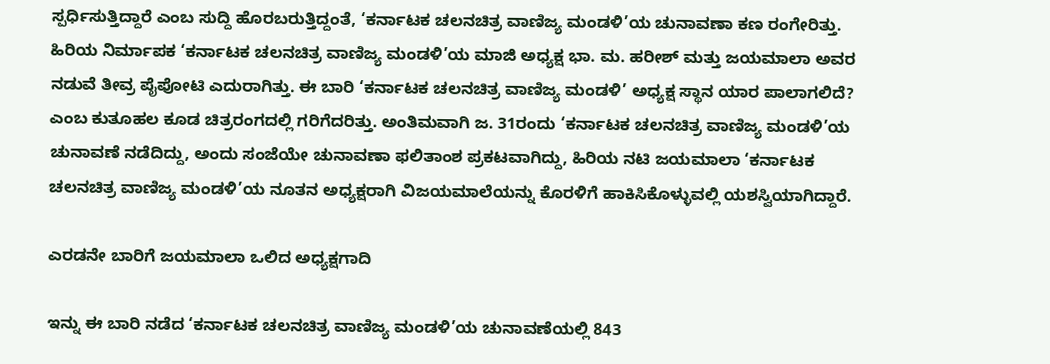ಸ್ಪರ್ಧಿಸುತ್ತಿದ್ದಾರೆ ಎಂಬ ಸುದ್ದಿ ಹೊರಬರುತ್ತಿದ್ದಂತೆ, ‘ಕರ್ನಾಟಕ ಚಲನಚಿತ್ರ ವಾಣಿಜ್ಯ ಮಂಡಳಿ’ಯ ಚುನಾವಣಾ ಕಣ ರಂಗೇರಿತ್ತು. ಹಿರಿಯ ನಿರ್ಮಾಪಕ ‘ಕರ್ನಾಟಕ ಚಲನಚಿತ್ರ ವಾಣಿಜ್ಯ ಮಂಡಳಿ’ಯ ಮಾಜಿ ಅಧ್ಯಕ್ಷ ಭಾ. ಮ. ಹರೀಶ್‌ ಮತ್ತು ಜಯಮಾಲಾ ಅವರ ನಡುವೆ ತೀವ್ರ ಪೈಪೋಟಿ ಎದುರಾಗಿತ್ತು. ಈ ಬಾರಿ ‘ಕರ್ನಾಟಕ ಚಲನಚಿತ್ರ ವಾಣಿಜ್ಯ ಮಂಡಳಿ’ ಅಧ್ಯಕ್ಷ ಸ್ಥಾನ ಯಾರ ಪಾಲಾಗಲಿದೆ? ಎಂಬ ಕುತೂಹಲ ಕೂಡ ಚಿತ್ರರಂಗದಲ್ಲಿ ಗರಿಗೆದರಿತ್ತು. ಅಂತಿಮವಾಗಿ ಜ. 31ರಂದು ‘ಕರ್ನಾಟಕ ಚಲನಚಿತ್ರ ವಾಣಿಜ್ಯ ಮಂಡಳಿ’ಯ ಚುನಾವಣೆ ನಡೆದಿದ್ದು, ಅಂದು ಸಂಜೆಯೇ ಚುನಾವಣಾ ಫಲಿತಾಂಶ ಪ್ರಕಟವಾಗಿದ್ದು, ಹಿರಿಯ ನಟಿ ಜಯಮಾಲಾ ‘ಕರ್ನಾಟಕ ಚಲನಚಿತ್ರ ವಾಣಿಜ್ಯ ಮಂಡಳಿ’ಯ ನೂತನ ಅಧ್ಯಕ್ಷರಾಗಿ ವಿಜಯಮಾಲೆಯನ್ನು ಕೊರಳಿಗೆ ಹಾಕಿಸಿಕೊಳ್ಳುವಲ್ಲಿ ಯಶಸ್ವಿಯಾಗಿದ್ದಾರೆ.

ಎರಡನೇ ಬಾರಿಗೆ ಜಯಮಾಲಾ ಒಲಿದ ಅಧ್ಯಕ್ಷಗಾದಿ

ಇನ್ನು ಈ ಬಾರಿ ನಡೆದ ‘ಕರ್ನಾಟಕ ಚಲನಚಿತ್ರ ವಾಣಿಜ್ಯ ಮಂಡಳಿ’ಯ ಚುನಾವಣೆಯಲ್ಲಿ 843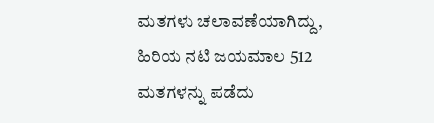ಮತಗಳು ಚಲಾವಣೆಯಾಗಿದ್ದು, ಹಿರಿಯ ನಟಿ ಜಯಮಾಲ 512 ಮತಗಳನ್ನು ಪಡೆದು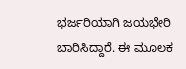ಭರ್ಜರಿಯಾಗಿ ಜಯಭೇರಿ ಬಾರಿಸಿದ್ದಾರೆ. ಈ ಮೂಲಕ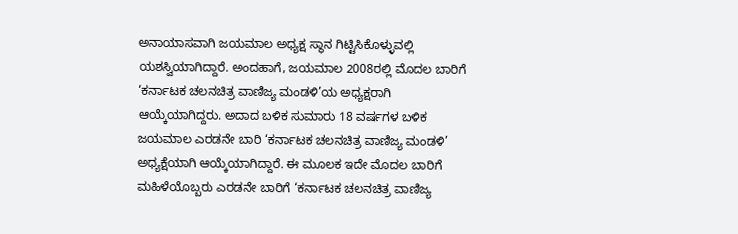ಅನಾಯಾಸವಾಗಿ ಜಯಮಾಲ ಅಧ್ಯಕ್ಷ ಸ್ಥಾನ ಗಿಟ್ಟಿಸಿಕೊಳ್ಳುವಲ್ಲಿ ಯಶಸ್ವಿಯಾಗಿದ್ದಾರೆ. ಅಂದಹಾಗೆ, ಜಯಮಾಲ 2008ರಲ್ಲಿ ಮೊದಲ ಬಾರಿಗೆ ‘ಕರ್ನಾಟಕ ಚಲನಚಿತ್ರ ವಾಣಿಜ್ಯ ಮಂಡಳಿ’ಯ ಅಧ್ಯಕ್ಷರಾಗಿ ಆಯ್ಕೆಯಾಗಿದ್ದರು. ಅದಾದ ಬಳಿಕ ಸುಮಾರು 18 ವರ್ಷಗಳ ಬಳಿಕ ಜಯಮಾಲ ಎರಡನೇ ಬಾರಿ ‘ಕರ್ನಾಟಕ ಚಲನಚಿತ್ರ ವಾಣಿಜ್ಯ ಮಂಡಳಿ’ ಅಧ್ಯಕ್ಷೆಯಾಗಿ ಆಯ್ಕೆಯಾಗಿದ್ದಾರೆ. ಈ ಮೂಲಕ ಇದೇ ಮೊದಲ ಬಾರಿಗೆ ಮಹಿಳೆಯೊಬ್ಬರು ಎರಡನೇ ಬಾರಿಗೆ ‘ಕರ್ನಾಟಕ ಚಲನಚಿತ್ರ ವಾಣಿಜ್ಯ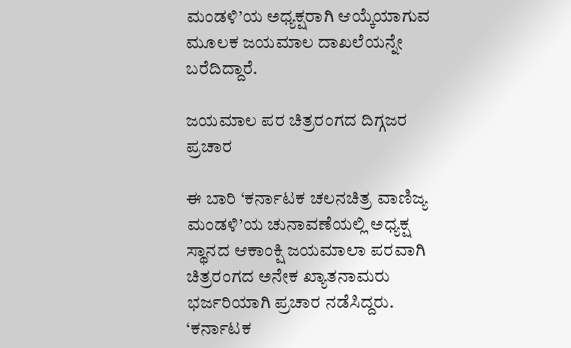ಮಂಡಳಿ’ಯ ಅಧ್ಯಕ್ಷರಾಗಿ ಆಯ್ಕೆಯಾಗುವ ಮೂಲಕ ಜಯಮಾಲ ದಾಖಲೆಯನ್ನೇ ಬರೆದಿದ್ದಾರೆ.

ಜಯಮಾಲ ಪರ ಚಿತ್ರರಂಗದ ದಿಗ್ಗಜರ ಪ್ರಚಾರ

ಈ ಬಾರಿ ‘ಕರ್ನಾಟಕ ಚಲನಚಿತ್ರ ವಾಣಿಜ್ಯ ಮಂಡಳಿ’ಯ ಚುನಾವಣೆಯಲ್ಲಿ ಅಧ್ಯಕ್ಷ ಸ್ಥಾನದ ಆಕಾಂಕ್ಷಿ ಜಯಮಾಲಾ ಪರವಾಗಿ ಚಿತ್ರರಂಗದ ಅನೇಕ ಖ್ಯಾತನಾಮರು ಭರ್ಜರಿಯಾಗಿ ಪ್ರಚಾರ ನಡೆಸಿದ್ದರು. ‘ಕರ್ನಾಟಕ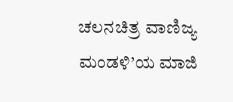ಚಲನಚಿತ್ರ ವಾಣಿಜ್ಯ ಮಂಡಳಿ’ಯ ಮಾಜಿ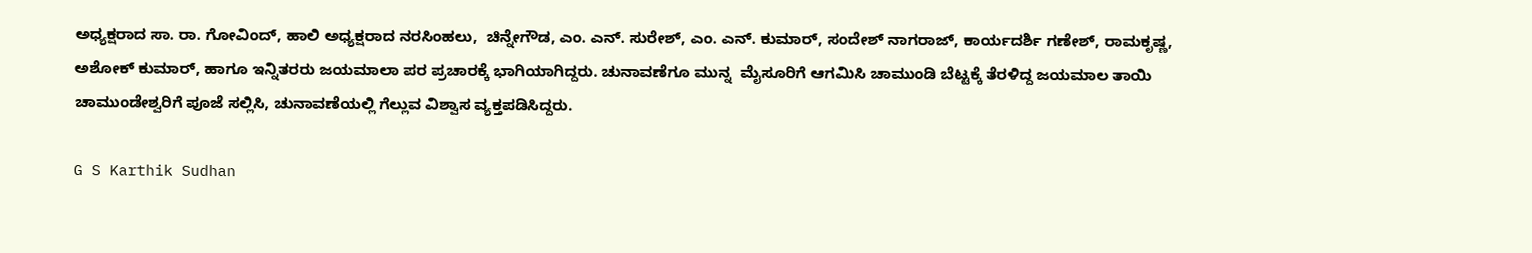ಅಧ್ಯಕ್ಷರಾದ ಸಾ. ರಾ. ಗೋವಿಂದ್‌, ಹಾಲಿ ಅಧ್ಯಕ್ಷರಾದ ನರಸಿಂಹಲು,  ಚಿನ್ನೇಗೌಡ, ಎಂ. ಎನ್‌. ಸುರೇಶ್‌, ಎಂ. ಎನ್‌. ಕುಮಾರ್‌, ಸಂದೇಶ್‌ ನಾಗರಾಜ್‌, ಕಾರ್ಯದರ್ಶಿ ಗಣೇಶ್‌, ರಾಮಕೃಷ್ಣ, ಅಶೋಕ್‌ ಕುಮಾರ್‌, ಹಾಗೂ ಇನ್ನಿತರರು ಜಯಮಾಲಾ ಪರ ಪ್ರಚಾರಕ್ಕೆ ಭಾಗಿಯಾಗಿದ್ದರು. ಚುನಾವಣೆಗೂ ಮುನ್ನ  ಮೈಸೂರಿಗೆ ಆಗಮಿಸಿ ಚಾಮುಂಡಿ ಬೆಟ್ಟಕ್ಕೆ ತೆರಳಿದ್ದ ಜಯಮಾಲ ತಾಯಿ ಚಾಮುಂಡೇಶ್ವರಿಗೆ ಪೂಜೆ ಸಲ್ಲಿಸಿ, ಚುನಾವಣೆಯಲ್ಲಿ ಗೆಲ್ಲುವ ವಿಶ್ವಾಸ ವ್ಯಕ್ತಪಡಿಸಿದ್ದರು.

G S Karthik Sudhan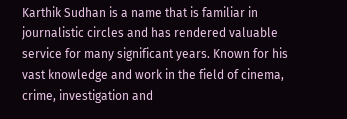Karthik Sudhan is a name that is familiar in journalistic circles and has rendered valuable service for many significant years. Known for his vast knowledge and work in the field of cinema, crime, investigation and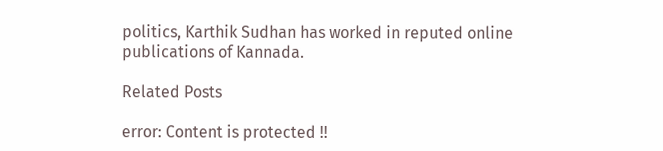politics, Karthik Sudhan has worked in reputed online publications of Kannada.

Related Posts

error: Content is protected !!